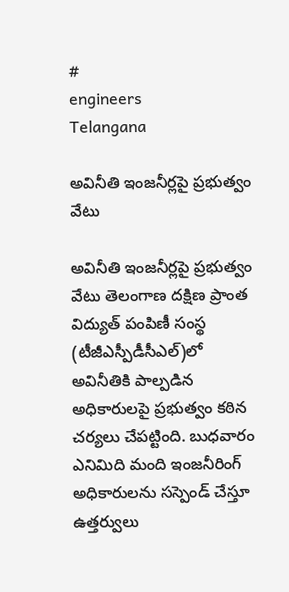#
engineers
Telangana

అవినీతి ఇంజనీర్లపై ప్రభుత్వం వేటు

అవినీతి ఇంజనీర్లపై ప్రభుత్వం వేటు తెలంగాణ దక్షిణ ప్రాంత విద్యుత్ పంపిణీ సంస్థ (టీజీఎస్పీడీసీఎల్)లో అవినీతికి పాల్పడిన అధికారులపై ప్రభుత్వం కఠిన చర్యలు చేపట్టింది. బుధవారం ఎనిమిది మంది ఇంజనీరింగ్ అధికారులను సస్పెండ్ చేస్తూ ఉత్తర్వులు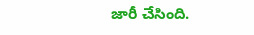జారీ చేసింది.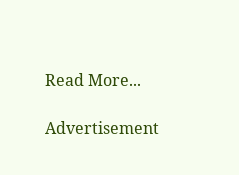Read More...

Advertisement